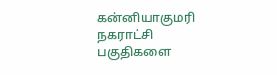கன்னியாகுமரி நகராட்சி பகுதிகளை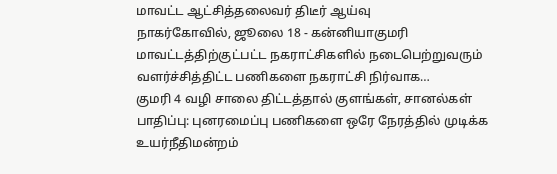மாவட்ட ஆட்சித்தலைவர் திடீர் ஆய்வு
நாகர்கோவில், ஜூலை 18 - கன்னியாகுமரி மாவட்டத்திற்குட்பட்ட நகராட்சிகளில் நடைபெற்றுவரும் வளர்ச்சித்திட்ட பணிகளை நகராட்சி நிர்வாக…
குமரி 4 வழி சாலை திட்டத்தால் குளங்கள், சானல்கள் பாதிப்பு: புனரமைப்பு பணிகளை ஒரே நேரத்தில் முடிக்க உயர்நீதிமன்றம்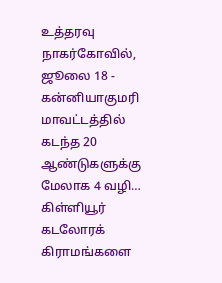உத்தரவு
நாகர்கோவில், ஜூலை 18 - கன்னியாகுமரி மாவட்டத்தில் கடந்த 20 ஆண்டுகளுக்கு மேலாக 4 வழி…
கிள்ளியூர் கடலோரக் கிராமங்களை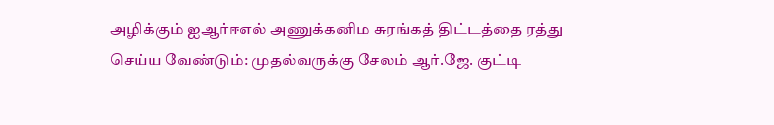அழிக்கும் ஐஆர்ஈஎல் அணுக்கனிம சுரங்கத் திட்டத்தை ரத்து செய்ய வேண்டும்: முதல்வருக்கு சேலம் ஆர்.ஜே. குட்டி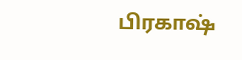பிரகாஷ்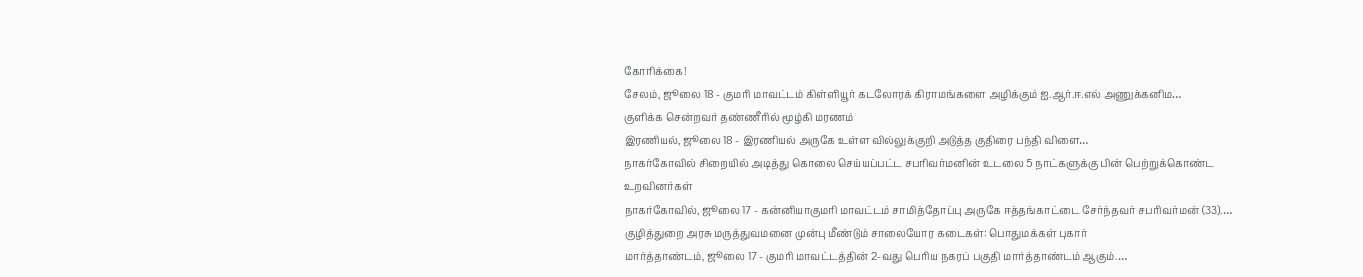கோரிக்கை!
சேலம், ஜூலை 18 - குமரி மாவட்டம் கிள்ளியூர் கடலோரக் கிராமங்களை அழிக்கும் ஐ.ஆர்.ஈ.எல் அணுக்கனிம…
குளிக்க சென்றவர் தண்ணீரில் மூழ்கி மரணம்
இரணியல், ஜூலை 18 - இரணியல் அருகே உள்ள வில்லுக்குறி அடுத்த குதிரை பந்தி விளை…
நாகர்கோவில் சிறையில் அடித்து கொலை செய்யப்பட்ட சபரிவர்மனின் உடலை 5 நாட்களுக்கு பின் பெற்றுக்கொண்ட உறவினர்கள்
நாகர்கோவில், ஜூலை 17 - கன்னியாகுமரி மாவட்டம் சாமித்தோப்பு அருகே ஈத்தங்காட்டை சேர்ந்தவர் சபரிவர்மன் (33).…
குழித்துறை அரசு மருத்துவமனை முன்பு மீண்டும் சாலையோர கடைகள்: பொதுமக்கள் புகார்
மார்த்தாண்டம், ஜூலை 17 - குமரி மாவட்டத்தின் 2-வது பெரிய நகரப் பகுதி மார்த்தாண்டம் ஆகும்.…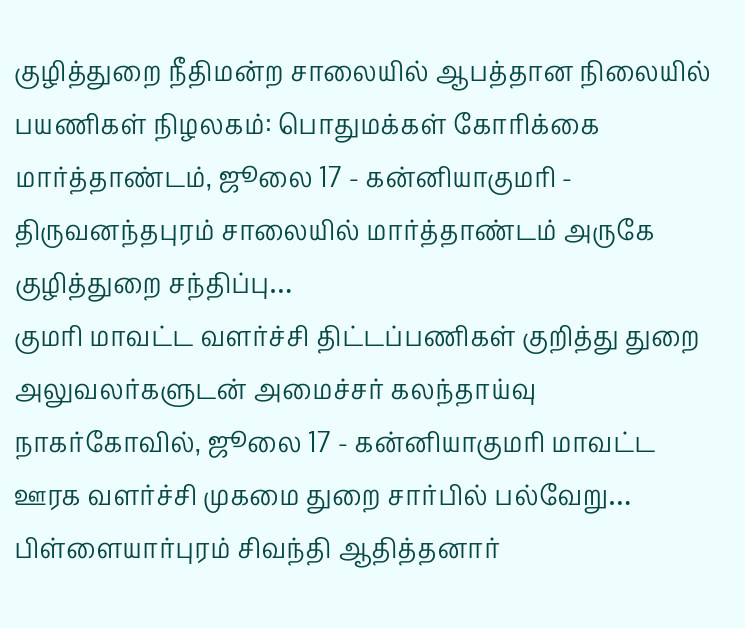குழித்துறை நீதிமன்ற சாலையில் ஆபத்தான நிலையில் பயணிகள் நிழலகம்: பொதுமக்கள் கோரிக்கை
மார்த்தாண்டம், ஜூலை 17 - கன்னியாகுமரி - திருவனந்தபுரம் சாலையில் மார்த்தாண்டம் அருகே குழித்துறை சந்திப்பு…
குமரி மாவட்ட வளர்ச்சி திட்டப்பணிகள் குறித்து துறை அலுவலர்களுடன் அமைச்சர் கலந்தாய்வு
நாகர்கோவில், ஜூலை 17 - கன்னியாகுமரி மாவட்ட ஊரக வளர்ச்சி முகமை துறை சார்பில் பல்வேறு…
பிள்ளையார்புரம் சிவந்தி ஆதித்தனார்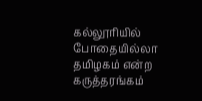கல்லூரியில் போதையில்லா தமிழகம் என்ற கருத்தரங்கம்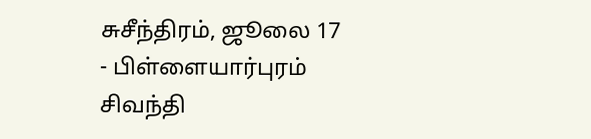சுசீந்திரம், ஜூலை 17 - பிள்ளையார்புரம் சிவந்தி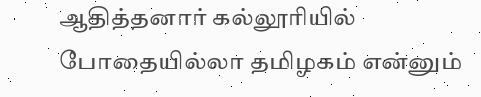ஆதித்தனார் கல்லூரியில் போதையில்லா தமிழகம் என்னும்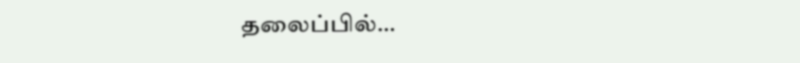தலைப்பில்…